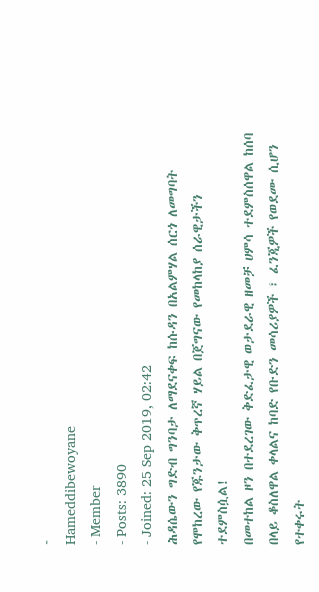-
Hameddibewoyane
- Member
- Posts: 3890
- Joined: 25 Sep 2019, 02:42
ሕዳሴውን ግድብ ግንባታ ለማደናቀፍ ከሱዳን በአልምሃል ሰርጎ ለመግባት የሞከረው የጁንታው ቅጥረኛ ሃይል በጀግናው የመከላከያ ሰራዊታችን ተደምስሷል!
በመተከል ዞን በተደረገው ቅድፈታዊ ወታደራዊ ዘመቻ ሀምሳ ተደምስሰዋል ከሰባ በላይ ቆስለዋል ቀላልና ከባድ የቡድን መሳሪያዎች ፣ ፈንጂዎች የወደሙ ሲሆን የተቀሩት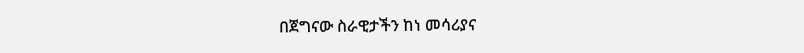በጀግናው ስራዊታችን ከነ መሳሪያና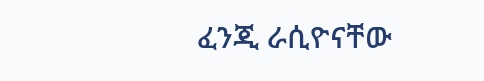ፈንጂ ራሲዮናቸው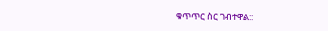ቁጥጥር ስር ገብተዋል::